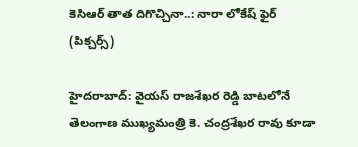కెసిఆర్ తాత దిగొచ్చినా..: నారా లోకేష్ ఫైర్ (పిక్చర్స్)

హైదరాబాద్: వైయస్ రాజశేఖర రెడ్డి బాటలోనే తెలంగాణ ముఖ్యమంత్రి కె. చంద్రశేఖర రావు కూడా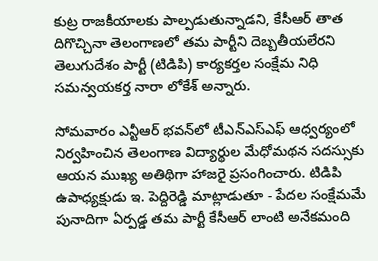కుట్ర రాజకీయాలకు పాల్పడుతున్నాడని, కేసీఆర్‌ తాత దిగొచ్చినా తెలంగాణలో తమ పార్టీని దెబ్బతీయలేరని తెలుగుదేశం పార్టీ (టిడిపి) కార్యకర్తల సంక్షేమ నిధి సమన్వయకర్త నారా లోకేశ్‌ అన్నారు.

సోమవారం ఎన్టీఆర్‌ భవన్‌లో టీఎన్‌ఎస్‌ఎఫ్‌ ఆధ్వర్యంలో నిర్వహించిన తెలంగాణ విద్యార్థుల మేధోమథన సదస్సుకు ఆయన ముఖ్య అతిథిగా హాజరై ప్రసంగించారు. టిడిపి ఉపాధ్యక్షుడు ఇ. పెద్దిరెడ్డి మాట్లాడుతూ - పేదల సంక్షేమమే పునాదిగా ఏర్పడ్డ తమ పార్టీ కేసీఆర్‌ లాంటి అనేకమంది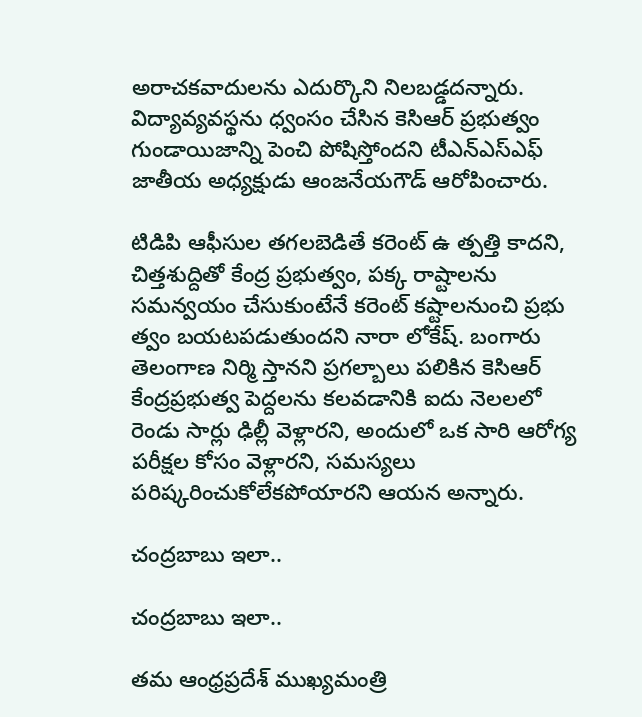అరాచకవాదులను ఎదుర్కొని నిలబడ్డదన్నారు. విద్యావ్యవస్థను ధ్వంసం చేసిన కెసిఆర్ ప్రభుత్వం గుండాయిజాన్ని పెంచి పోషిస్తోందని టీఎన్‌ఎస్‌ఎఫ్‌ జాతీయ అధ్యక్షుడు ఆంజనేయగౌడ్‌ ఆరోపించారు.

టిడిపి ఆఫీసుల తగలబెడితే కరెంట్‌ ఉ త్పత్తి కాదని, చిత్తశుద్దితో కేంద్ర ప్రభుత్వం, పక్క రాష్టాలను సమన్వయం చేసుకుంటేనే కరెంట్‌ కష్టాలనుంచి ప్రభు త్వం బయటపడుతుందని నారా లోకేష్. బంగారు తెలంగాణ నిర్మి స్తానని ప్రగల్బాలు పలికిన కెసిఆర్‌ కేంద్రప్రభుత్వ పెద్దలను కలవడానికి ఐదు నెలలలో రెండు సార్లు ఢిల్లీ వెళ్లారని, అందులో ఒక సారి ఆరోగ్య పరీక్షల కోసం వెళ్లారని, సమస్యలు పరిష్కరించుకోలేకపోయారని ఆయన అన్నారు.

చంద్రబాబు ఇలా..

చంద్రబాబు ఇలా..

తమ ఆంధ్రప్రదేశ్ ముఖ్యమంత్రి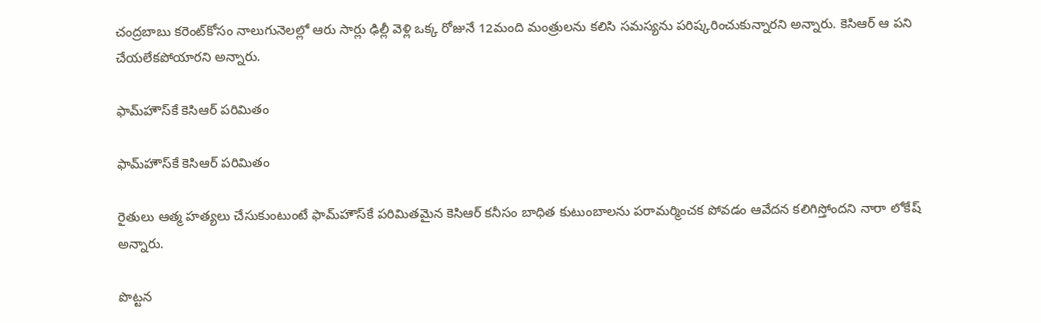చంద్రబాబు కరెంట్‌కోసం నాలుగునెలల్లో ఆరు సార్లు ఢిల్లీ వెళ్లి ఒక్క రోజునే 12మంది మంత్రులను కలిసి సమస్యను పరిష్కరించుకున్నారని అన్నారు. కెసిఆర్ ఆ పని చేయలేకపోయారని అన్నారు.

ఫామ్‌హౌస్‌కే కెసిఆర్ పరిమితం

ఫామ్‌హౌస్‌కే కెసిఆర్ పరిమితం

రైతులు ఆత్మ హత్యలు చేసుకుంటుంటే ఫామ్‌హౌస్‌కే పరిమితమైన కెసిఆర్‌ కనీసం బాధిత కుటుంబాలను పరామర్మించక పోవడం ఆవేదన కలిగిస్తోందని నారా లోకేష్ అన్నారు.

పొట్టన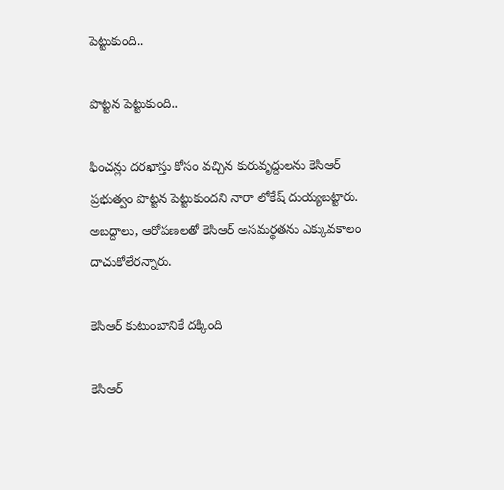పెట్టుకుంది..

పొట్టన పెట్టుకుంది..

ఫించన్లు దరఖాస్తు కోసం వచ్చిన కురువృద్దులను కెసిఆర్ ప్రభుత్వం పొట్టన పెట్టుకుందని నారా లోకేష్ దుయ్యబట్టారు. అబద్దాలు, ఆరోపణలతో కెసిఆర్‌ అసమర్థతను ఎక్కువకాలం దాచుకోలేరన్నారు.

కెసిఆర్ కుటుంబానికే దక్కింది

కెసిఆర్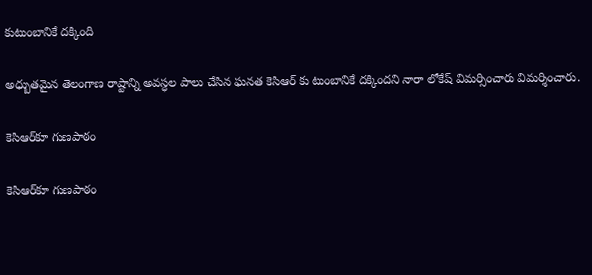కుటుంబానికే దక్కింది

అధ్బుతమైన తెలంగాణ రాష్టాన్ని అవస్ధల పాలు చేసిన ఘనత కెసిఆర్‌ కు టుంబానికే దక్కిందని నారా లోకేష్ విమర్సించారు విమర్శించారు.

కెసిఆర్‌కూ గుణపాఠం

కెసిఆర్‌కూ గుణపాఠం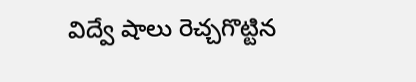విద్వే షాలు రెచ్చగొట్టిన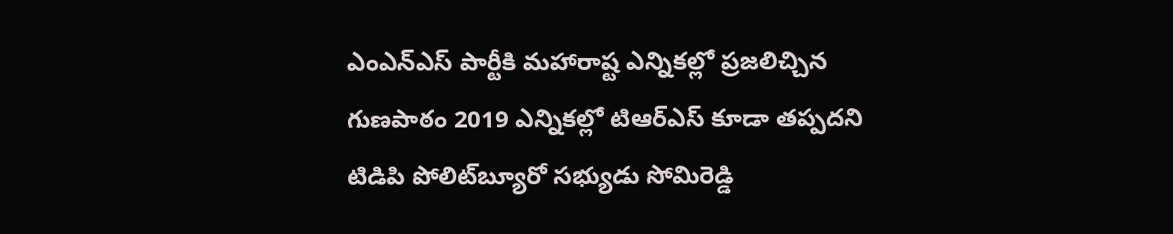ఎంఎన్‌ఎస్‌ పార్టీకి మహారాష్ట ఎన్నికల్లో ప్రజలిచ్చిన గుణపాఠం 2019 ఎన్నికల్లో టిఆర్‌ఎస్‌ కూడా తప్పదని టిడిపి పోలిట్‌బ్యూరో సభ్యుడు సోమిరెడ్డి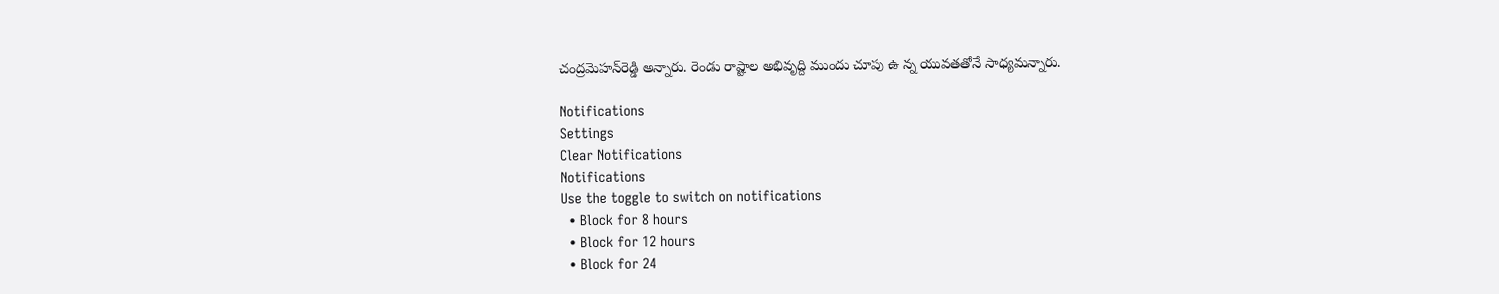చంద్రమెహన్‌రెడ్డి అన్నారు. రెండు రాష్టాల అభివృద్ది ముందు చూపు ఉ న్న యువతతోనే సాధ్యమన్నారు.

Notifications
Settings
Clear Notifications
Notifications
Use the toggle to switch on notifications
  • Block for 8 hours
  • Block for 12 hours
  • Block for 24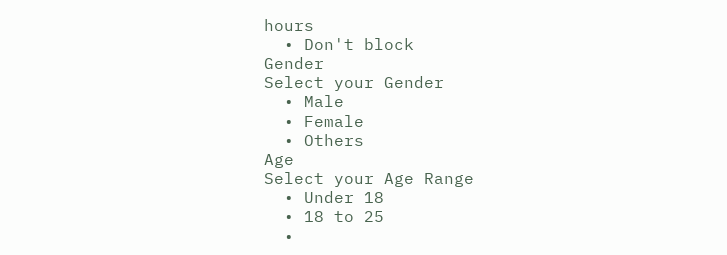hours
  • Don't block
Gender
Select your Gender
  • Male
  • Female
  • Others
Age
Select your Age Range
  • Under 18
  • 18 to 25
  •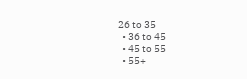26 to 35
  • 36 to 45
  • 45 to 55
  • 55+